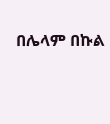በሌላም በኩል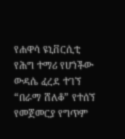የሐዋሳ ዩኒቨርሲቲ የሕግ ተማሪ የሆነችው ውዳሴ ፈረደ ተገኘ “በራማ ሸለቆ” የተሰኘ የመጀመርያ የግጥም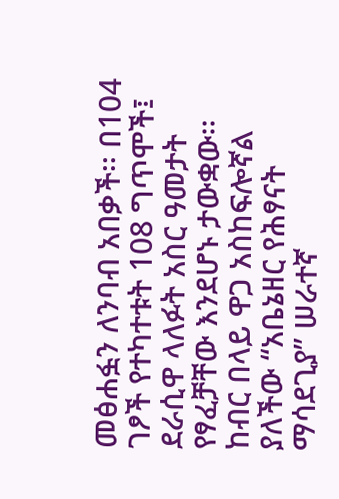መፅሐፏን ለንባብ አበቃች፡፡ በ104 ገፆች የተካተቱት 108 ግጥሞች፤ ደራሲዋ ላለፉት አስር ዓመታት የፃፈቻቸው እንደሆኑ ታውቋው፡፡ ከብር በላይ ዋጋ አስከፍሎኛል ያለችው “አቤኔዘር የሕፃናት ማሳደጊያ” ሠራተኛ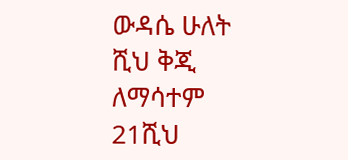ውዳሴ ሁለት ሺህ ቅጂ ለማሳተም 21ሺህ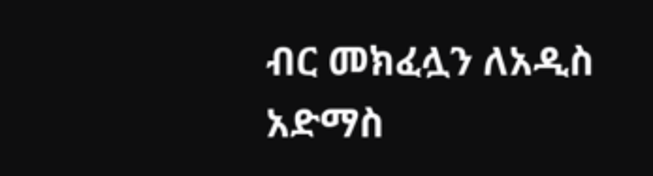ብር መክፈሏን ለአዲስ አድማስ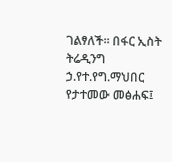ገልፃለች፡፡ በፋር ኢስት ትሬዲንግ ኃ.የተ.የግ.ማህበር የታተመው መፅሐፍ፤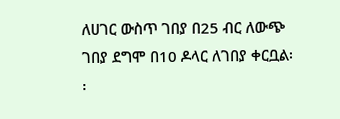ለሀገር ውስጥ ገበያ በ25 ብር ለውጭ ገበያ ደግሞ በ10 ዶላር ለገበያ ቀርቧል፡፡